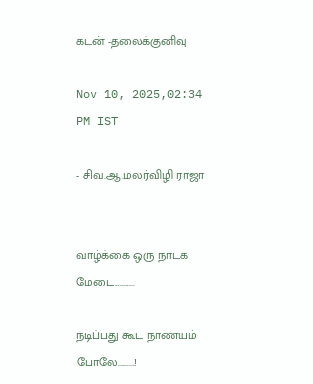கடன் -தலைக்குனிவு

Nov 10, 2025,02:34 PM IST

- சிவ.ஆ.மலர்விழி ராஜா


வாழ்க்கை ஒரு நாடக மேடை...........

நடிப்பது கூட நாணயம் போலே.........!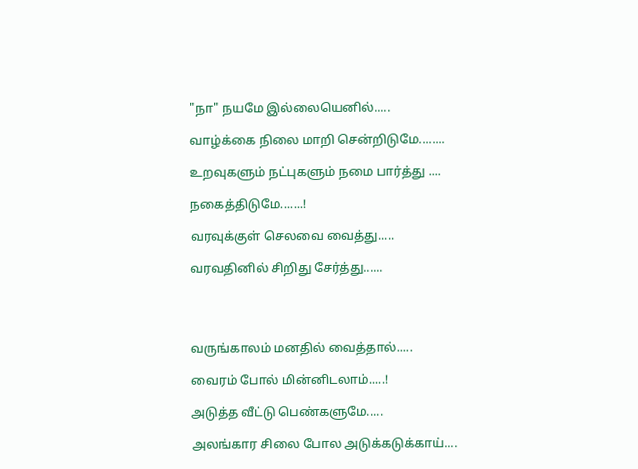"நா" நயமே இல்லையெனில்.....

வாழ்க்கை நிலை மாறி சென்றிடுமே........

உறவுகளும் நட்புகளும் நமை பார்த்து ....

நகைத்திடுமே.......!

வரவுக்குள் செலவை வைத்து.....

வரவதினில் சிறிது சேர்த்து......




வருங்காலம் மனதில் வைத்தால்.....

வைரம் போல் மின்னிடலாம்.....!

அடுத்த வீட்டு பெண்களுமே.....

அலங்கார சிலை போல அடுக்கடுக்காய்....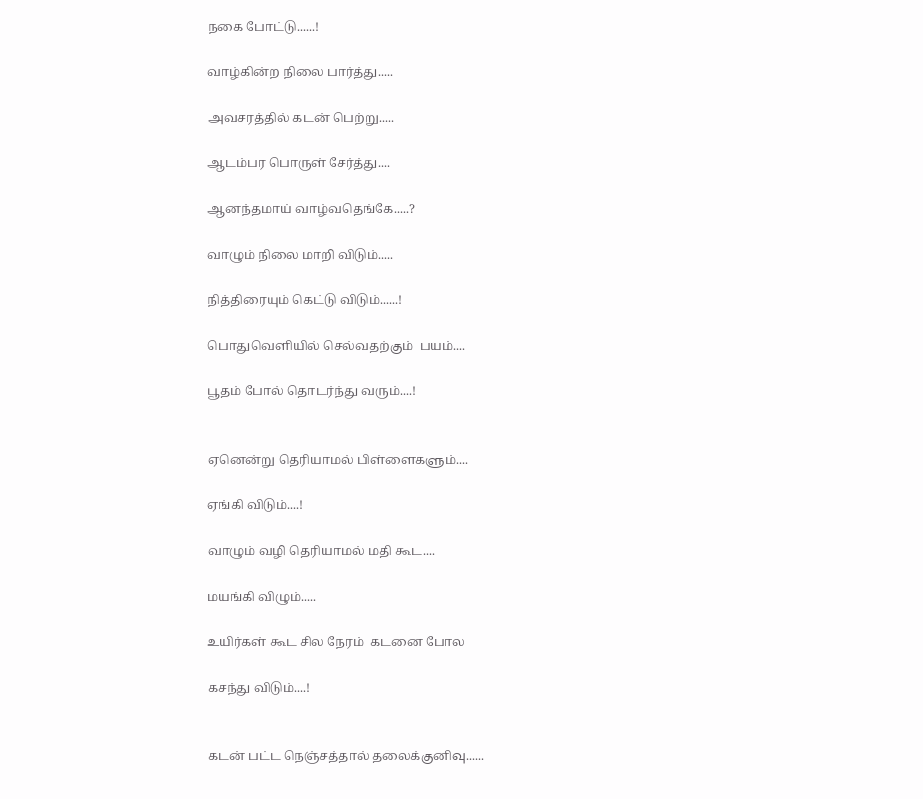நகை போட்டு......!

வாழ்கின்ற நிலை பார்த்து.....

அவசரத்தில் கடன் பெற்று.....

ஆடம்பர பொருள் சேர்த்து....

ஆனந்தமாய் வாழ்வதெங்கே.....?

வாழும் நிலை மாறி விடும்.....

நித்திரையும் கெட்டு விடும்......!

பொதுவெளியில் செல்வதற்கும்  பயம்....

பூதம் போல் தொடர்ந்து வரும்....!


ஏனென்று தெரியாமல் பிள்ளைகளும்....

ஏங்கி விடும்....!

வாழும் வழி தெரியாமல் மதி கூட....

மயங்கி விழும்.....

உயிர்கள் கூட சில நேரம்  கடனை போல

கசந்து விடும்....!


கடன் பட்ட நெஞ்சத்தால் தலைக்குனிவு......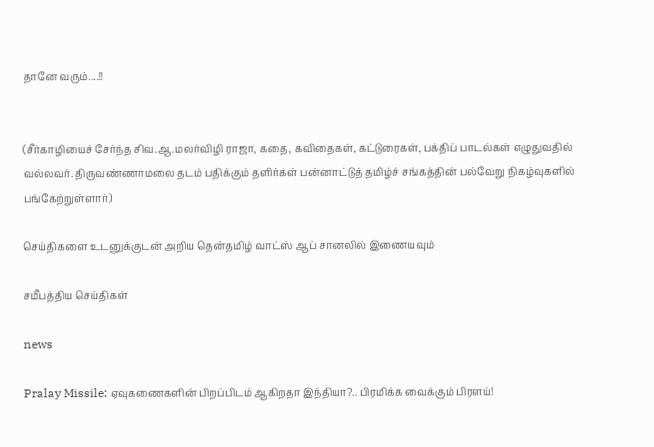தானே வரும்....!!


(சீர்காழியைச் சேர்ந்த சிவ.ஆ.மலர்விழி ராஜா, கதை, கவிதைகள், கட்டுரைகள், பக்திப் பாடல்கள் எழுதுவதில் வல்லவர். திருவண்ணாமலை தடம் பதிக்கும் தளிர்கள் பன்னாட்டுத் தமிழ்ச் சங்கத்தின் பல்வேறு நிகழ்வுகளில் பங்கேற்றுள்ளார்)

செய்திகளை உடனுக்குடன் அறிய தென்தமிழ் வாட்ஸ் ஆப் சானலில் இணையவும்

சமீபத்திய செய்திகள்

news

Pralay Missile: ஏவுகணைகளின் பிறப்பிடம் ஆகிறதா இந்தியா?.. பிரமிக்க வைக்கும் பிரளய்!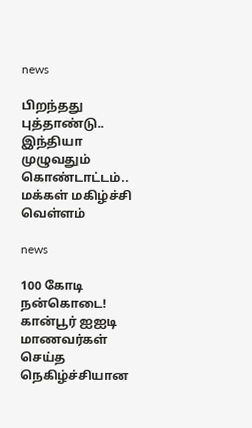news

பிறந்தது புத்தாண்டு.. இந்தியா முழுவதும் கொண்டாட்டம்.. மக்கள் மகிழ்ச்சி வெள்ளம்

news

100 கோடி நன்கொடை! கான்பூர் ஐஐடி மாணவர்கள் செய்த நெகிழ்ச்சியான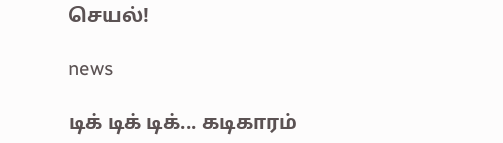செயல்!

news

டிக் டிக் டிக்... கடிகாரம்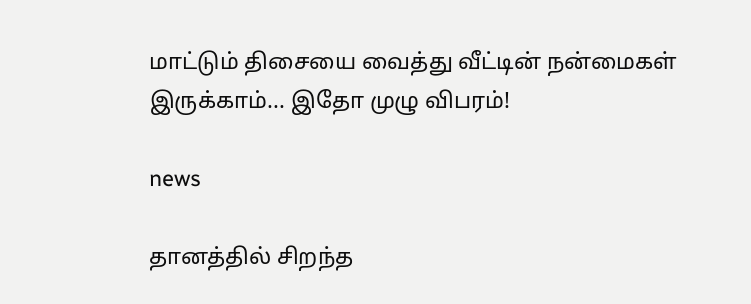மாட்டும் திசையை வைத்து வீட்டின் நன்மைகள் இருக்காம்... இதோ முழு விபரம்!

news

தானத்தில் சிறந்த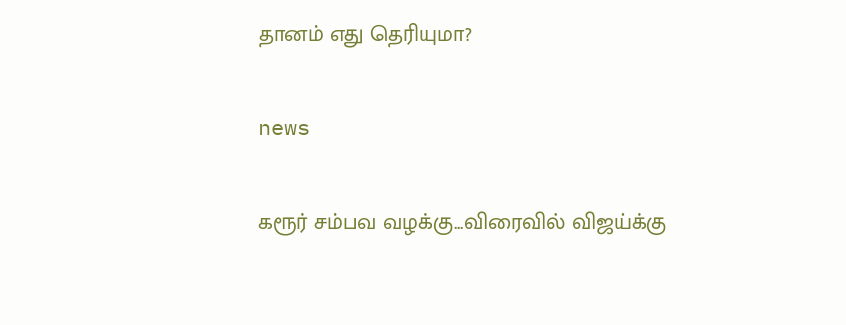தானம் எது தெரியுமா?

news

கரூர் சம்பவ வழக்கு...விரைவில் விஜய்க்கு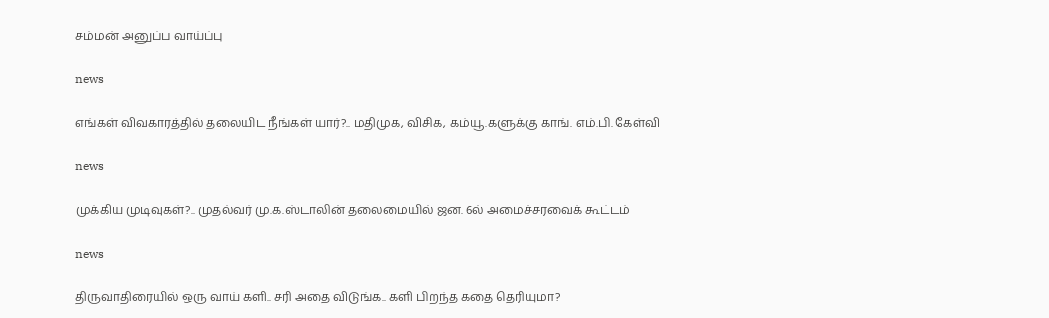சம்மன் அனுப்ப வாய்ப்பு

news

எங்கள் விவகாரத்தில் தலையிட நீங்கள் யார்?.. மதிமுக, விசிக, கம்யூ.களுக்கு காங். எம்.பி. கேள்வி

news

முக்கிய முடிவுகள்?.. முதல்வர் மு.க.ஸ்டாலின் தலைமையில் ஜன. 6ல் அமைச்சரவைக் கூட்டம்

news

திருவாதிரையில் ஒரு வாய் களி.. சரி அதை விடுங்க.. களி பிறந்த கதை தெரியுமா?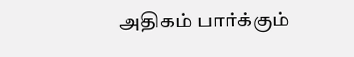அதிகம் பார்க்கும்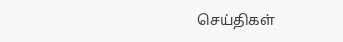செய்திகள்